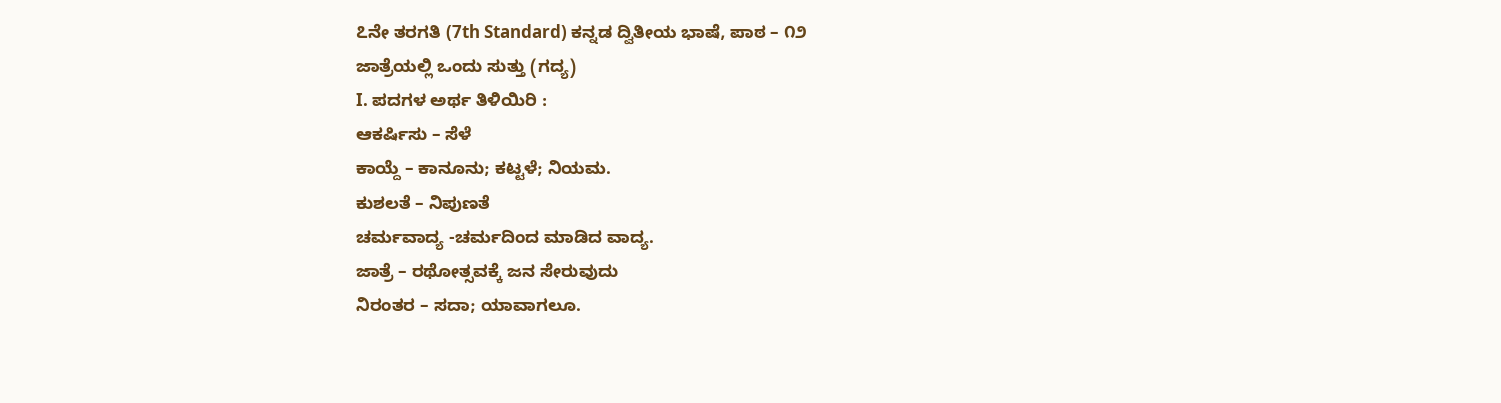೭ನೇ ತರಗತಿ (7th Standard) ಕನ್ನಡ ದ್ವಿತೀಯ ಭಾಷೆ, ಪಾಠ – ೧೨
ಜಾತ್ರೆಯಲ್ಲಿ ಒಂದು ಸುತ್ತು (ಗದ್ಯ)
I. ಪದಗಳ ಅರ್ಥ ತಿಳಿಯಿರಿ :
ಆಕರ್ಷಿಸು – ಸೆಳೆ
ಕಾಯ್ದೆ – ಕಾನೂನು; ಕಟ್ಟಳೆ; ನಿಯಮ.
ಕುಶಲತೆ – ನಿಪುಣತೆ
ಚರ್ಮವಾದ್ಯ -ಚರ್ಮದಿಂದ ಮಾಡಿದ ವಾದ್ಯ.
ಜಾತ್ರೆ – ರಥೋತ್ಸವಕ್ಕೆ ಜನ ಸೇರುವುದು
ನಿರಂತರ – ಸದಾ; ಯಾವಾಗಲೂ.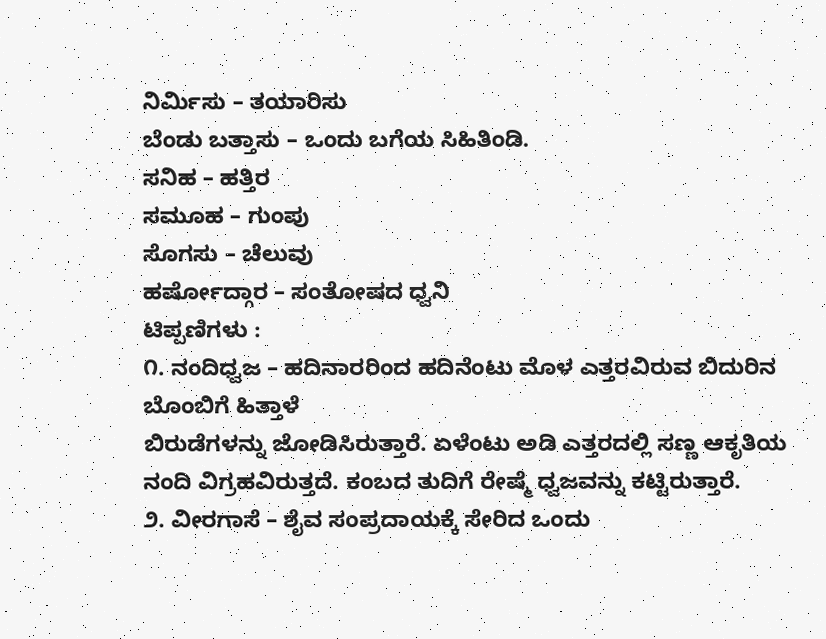ನಿರ್ಮಿಸು – ತಯಾರಿಸು
ಬೆಂಡು ಬತ್ತಾಸು – ಒಂದು ಬಗೆಯ ಸಿಹಿತಿಂಡಿ.
ಸನಿಹ – ಹತ್ತಿರ
ಸಮೂಹ – ಗುಂಪು
ಸೊಗಸು – ಚೆಲುವು
ಹರ್ಷೋದ್ಗಾರ – ಸಂತೋಷದ ಧ್ವನಿ
ಟಿಪ್ಪಣಿಗಳು :
೧. ನಂದಿಧ್ವಜ – ಹದಿನಾರರಿಂದ ಹದಿನೆಂಟು ಮೊಳ ಎತ್ತರವಿರುವ ಬಿದುರಿನ ಬೊಂಬಿಗೆ ಹಿತ್ತಾಳೆ
ಬಿರುಡೆಗಳನ್ನು ಜೋಡಿಸಿರುತ್ತಾರೆ. ಏಳೆಂಟು ಅಡಿ ಎತ್ತರದಲ್ಲಿ ಸಣ್ಣ ಆಕೃತಿಯ ನಂದಿ ವಿಗ್ರಹವಿರುತ್ತದೆ. ಕಂಬದ ತುದಿಗೆ ರೇಷ್ಮೆ ಧ್ವಜವನ್ನು ಕಟ್ಟಿರುತ್ತಾರೆ.
೨. ವೀರಗಾಸೆ – ಶೈವ ಸಂಪ್ರದಾಯಕ್ಕೆ ಸೇರಿದ ಒಂದು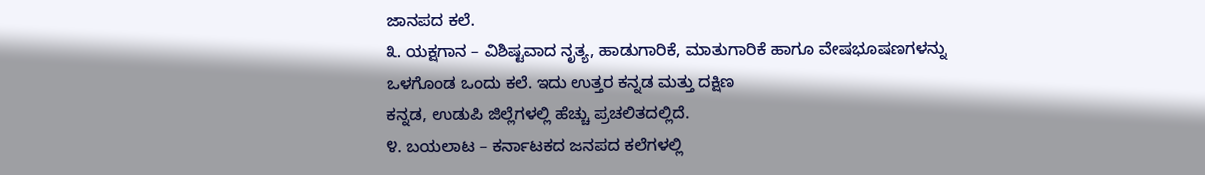ಜಾನಪದ ಕಲೆ.
೩. ಯಕ್ಷಗಾನ – ವಿಶಿಷ್ಟವಾದ ನೃತ್ಯ, ಹಾಡುಗಾರಿಕೆ, ಮಾತುಗಾರಿಕೆ ಹಾಗೂ ವೇಷಭೂಷಣಗಳನ್ನು
ಒಳಗೊಂಡ ಒಂದು ಕಲೆ. ಇದು ಉತ್ತರ ಕನ್ನಡ ಮತ್ತು ದಕ್ಷಿಣ
ಕನ್ನಡ, ಉಡುಪಿ ಜಿಲ್ಲೆಗಳಲ್ಲಿ ಹೆಚ್ಚು ಪ್ರಚಲಿತದಲ್ಲಿದೆ.
೪. ಬಯಲಾಟ – ಕರ್ನಾಟಕದ ಜನಪದ ಕಲೆಗಳಲ್ಲಿ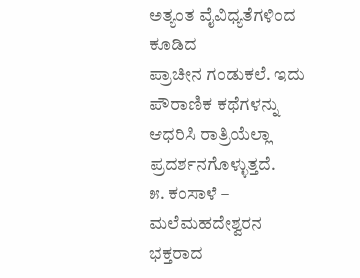ಅತ್ಯಂತ ವೈವಿಧ್ಯತೆಗಳಿಂದ ಕೂಡಿದ
ಪ್ರಾಚೀನ ಗಂಡುಕಲೆ. ಇದು ಪೌರಾಣಿಕ ಕಥೆಗಳನ್ನು ಆಧರಿಸಿ ರಾತ್ರಿಯೆಲ್ಲಾ
ಪ್ರದರ್ಶನಗೊಳ್ಳುತ್ತದೆ.
೫. ಕಂಸಾಳೆ – ಮಲೆಮಹದೇಶ್ವರನ ಭಕ್ತರಾದ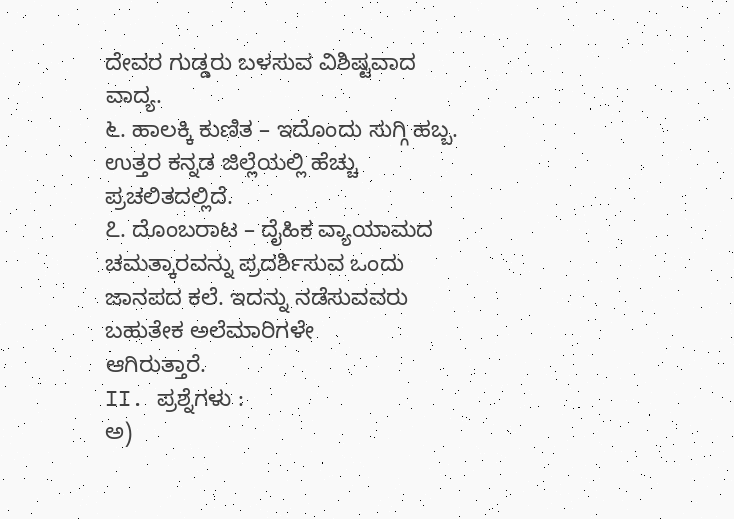ದೇವರ ಗುಡ್ಡರು ಬಳಸುವ ವಿಶಿಷ್ಟವಾದ
ವಾದ್ಯ.
೬. ಹಾಲಕ್ಕಿ ಕುಣಿತ – ಇದೊಂದು ಸುಗ್ಗಿ ಹಬ್ಬ. ಉತ್ತರ ಕನ್ನಡ ಜಿಲ್ಲೆಯಲ್ಲಿ ಹೆಚ್ಚು ಪ್ರಚಲಿತದಲ್ಲಿದೆ.
೭. ದೊಂಬರಾಟ – ದೈಹಿಕ ವ್ಯಾಯಾಮದ ಚಮತ್ಕಾರವನ್ನು ಪ್ರದರ್ಶಿಸುವ ಒಂದು
ಜಾನಪದ ಕಲೆ. ಇದನ್ನು ನಡೆಸುವವರು ಬಹುತೇಕ ಅಲೆಮಾರಿಗಳೇ
ಆಗಿರುತ್ತಾರೆ.
II. ಪ್ರಶ್ನೆಗಳು :
ಅ)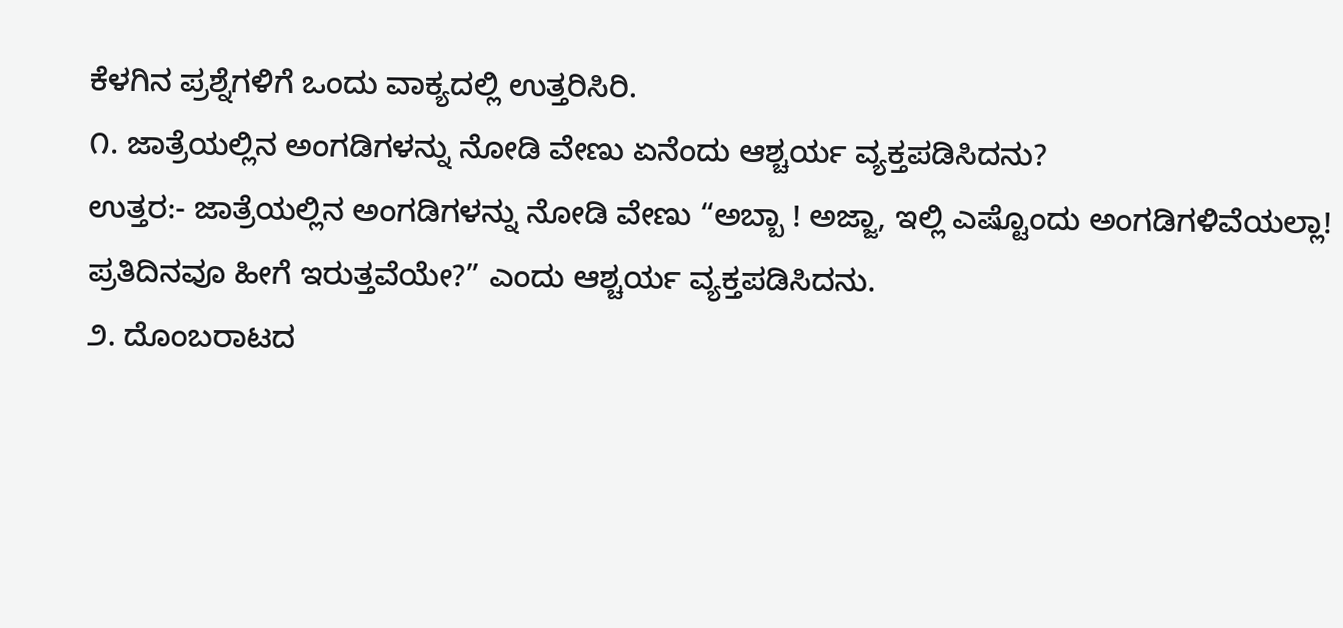ಕೆಳಗಿನ ಪ್ರಶ್ನೆಗಳಿಗೆ ಒಂದು ವಾಕ್ಯದಲ್ಲಿ ಉತ್ತರಿಸಿರಿ.
೧. ಜಾತ್ರೆಯಲ್ಲಿನ ಅಂಗಡಿಗಳನ್ನು ನೋಡಿ ವೇಣು ಏನೆಂದು ಆಶ್ಚರ್ಯ ವ್ಯಕ್ತಪಡಿಸಿದನು?
ಉತ್ತರ:- ಜಾತ್ರೆಯಲ್ಲಿನ ಅಂಗಡಿಗಳನ್ನು ನೋಡಿ ವೇಣು “ಅಬ್ಬಾ ! ಅಜ್ಜಾ, ಇಲ್ಲಿ ಎಷ್ಟೊಂದು ಅಂಗಡಿಗಳಿವೆಯಲ್ಲಾ! ಪ್ರತಿದಿನವೂ ಹೀಗೆ ಇರುತ್ತವೆಯೇ?” ಎಂದು ಆಶ್ಚರ್ಯ ವ್ಯಕ್ತಪಡಿಸಿದನು.
೨. ದೊಂಬರಾಟದ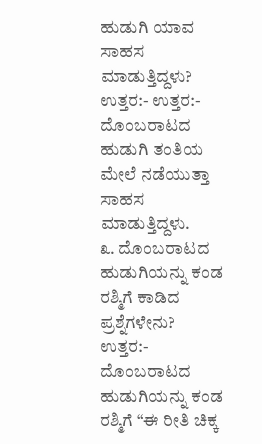ಹುಡುಗಿ ಯಾವ ಸಾಹಸ ಮಾಡುತ್ತಿದ್ದಳು?
ಉತ್ತರ:- ಉತ್ತರ:- ದೊಂಬರಾಟದ ಹುಡುಗಿ ತಂತಿಯ ಮೇಲೆ ನಡೆಯುತ್ತಾ ಸಾಹಸ ಮಾಡುತ್ತಿದ್ದಳು.
೩. ದೊಂಬರಾಟದ ಹುಡುಗಿಯನ್ನು ಕಂಡ ರಶ್ಮಿಗೆ ಕಾಡಿದ ಪ್ರಶ್ನೆಗಳೇನು?
ಉತ್ತರ:- ದೊಂಬರಾಟದ ಹುಡುಗಿಯನ್ನು ಕಂಡ ರಶ್ಮಿಗೆ “ಈ ರೀತಿ ಚಿಕ್ಕ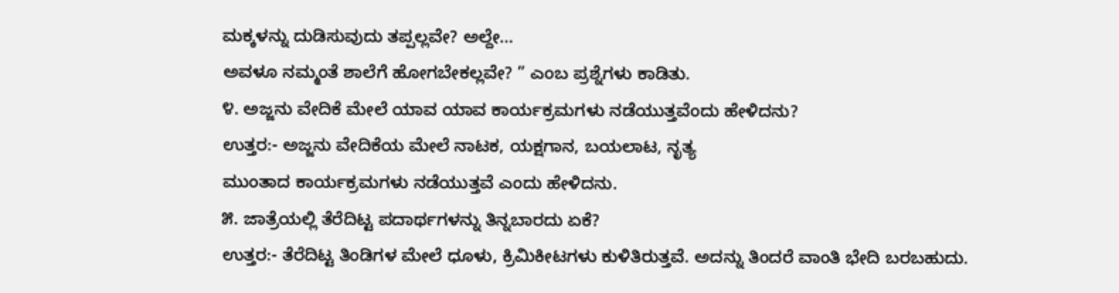ಮಕ್ಕಳನ್ನು ದುಡಿಸುವುದು ತಪ್ಪಲ್ಲವೇ? ಅಲ್ದೇ…
ಅವಳೂ ನಮ್ಮಂತೆ ಶಾಲೆಗೆ ಹೋಗಬೇಕಲ್ಲವೇ? ” ಎಂಬ ಪ್ರಶ್ನೆಗಳು ಕಾಡಿತು.
೪. ಅಜ್ಜನು ವೇದಿಕೆ ಮೇಲೆ ಯಾವ ಯಾವ ಕಾರ್ಯಕ್ರಮಗಳು ನಡೆಯುತ್ತವೆಂದು ಹೇಳಿದನು?
ಉತ್ತರ:- ಅಜ್ಜನು ವೇದಿಕೆಯ ಮೇಲೆ ನಾಟಕ, ಯಕ್ಷಗಾನ, ಬಯಲಾಟ, ನೃತ್ಯ
ಮುಂತಾದ ಕಾರ್ಯಕ್ರಮಗಳು ನಡೆಯುತ್ತವೆ ಎಂದು ಹೇಳಿದನು.
೫. ಜಾತ್ರೆಯಲ್ಲಿ ತೆರೆದಿಟ್ಟ ಪದಾರ್ಥಗಳನ್ನು ತಿನ್ನಬಾರದು ಏಕೆ?
ಉತ್ತರ:- ತೆರೆದಿಟ್ಟ ತಿಂಡಿಗಳ ಮೇಲೆ ಧೂಳು, ಕ್ರಿಮಿಕೀಟಗಳು ಕುಳಿತಿರುತ್ತವೆ. ಅದನ್ನು ತಿಂದರೆ ವಾಂತಿ ಭೇದಿ ಬರಬಹುದು.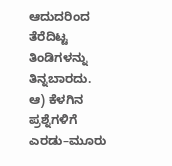ಆದುದರಿಂದ ತೆರೆದಿಟ್ಟ ತಿಂಡಿಗಳನ್ನು ತಿನ್ನಬಾರದು.
ಆ) ಕೆಳಗಿನ ಪ್ರಶ್ನೆಗಳಿಗೆ ಎರಡು–ಮೂರು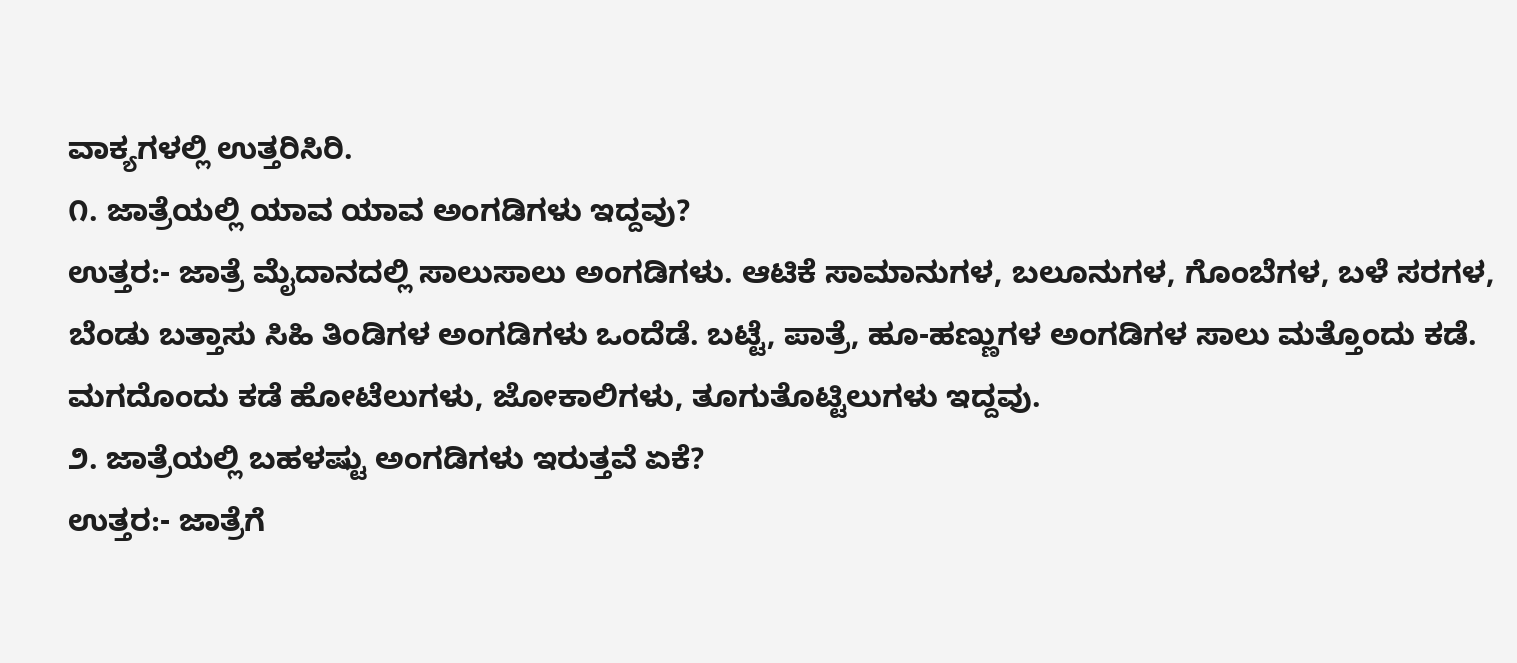ವಾಕ್ಯಗಳಲ್ಲಿ ಉತ್ತರಿಸಿರಿ.
೧. ಜಾತ್ರೆಯಲ್ಲಿ ಯಾವ ಯಾವ ಅಂಗಡಿಗಳು ಇದ್ದವು?
ಉತ್ತರ:- ಜಾತ್ರೆ ಮೈದಾನದಲ್ಲಿ ಸಾಲುಸಾಲು ಅಂಗಡಿಗಳು. ಆಟಿಕೆ ಸಾಮಾನುಗಳ, ಬಲೂನುಗಳ, ಗೊಂಬೆಗಳ, ಬಳೆ ಸರಗಳ, ಬೆಂಡು ಬತ್ತಾಸು ಸಿಹಿ ತಿಂಡಿಗಳ ಅಂಗಡಿಗಳು ಒಂದೆಡೆ. ಬಟ್ಟೆ, ಪಾತ್ರೆ, ಹೂ-ಹಣ್ಣುಗಳ ಅಂಗಡಿಗಳ ಸಾಲು ಮತ್ತೊಂದು ಕಡೆ. ಮಗದೊಂದು ಕಡೆ ಹೋಟೆಲುಗಳು, ಜೋಕಾಲಿಗಳು, ತೂಗುತೊಟ್ಟಿಲುಗಳು ಇದ್ದವು.
೨. ಜಾತ್ರೆಯಲ್ಲಿ ಬಹಳಷ್ಟು ಅಂಗಡಿಗಳು ಇರುತ್ತವೆ ಏಕೆ?
ಉತ್ತರ:- ಜಾತ್ರೆಗೆ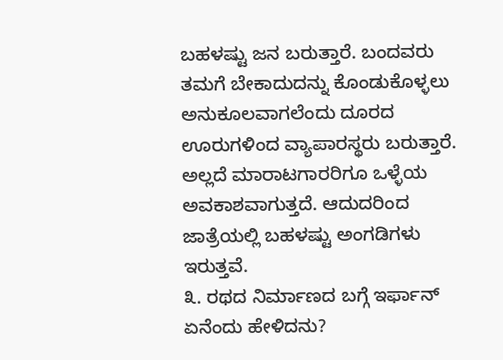ಬಹಳಷ್ಟು ಜನ ಬರುತ್ತಾರೆ. ಬಂದವರು ತಮಗೆ ಬೇಕಾದುದನ್ನು ಕೊಂಡುಕೊಳ್ಳಲು ಅನುಕೂಲವಾಗಲೆಂದು ದೂರದ ಊರುಗಳಿಂದ ವ್ಯಾಪಾರಸ್ಥರು ಬರುತ್ತಾರೆ. ಅಲ್ಲದೆ ಮಾರಾಟಗಾರರಿಗೂ ಒಳ್ಳೆಯ ಅವಕಾಶವಾಗುತ್ತದೆ. ಆದುದರಿಂದ ಜಾತ್ರೆಯಲ್ಲಿ ಬಹಳಷ್ಟು ಅಂಗಡಿಗಳು ಇರುತ್ತವೆ.
೩. ರಥದ ನಿರ್ಮಾಣದ ಬಗ್ಗೆ ಇರ್ಫಾನ್ ಏನೆಂದು ಹೇಳಿದನು?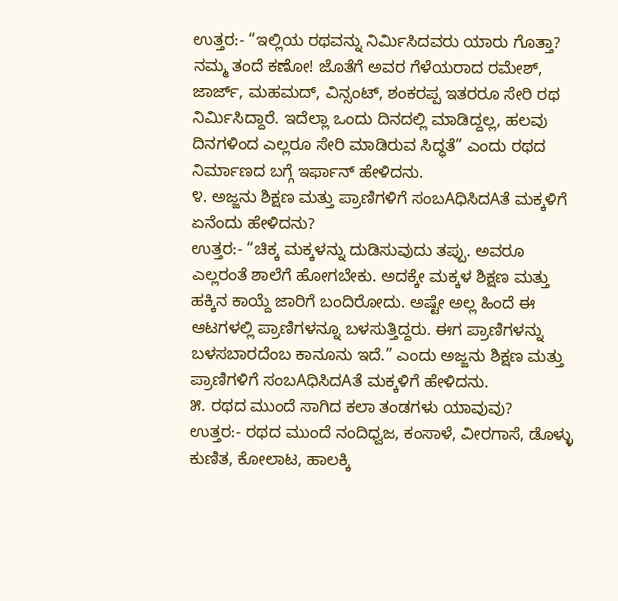ಉತ್ತರ:- “ಇಲ್ಲಿಯ ರಥವನ್ನು ನಿರ್ಮಿಸಿದವರು ಯಾರು ಗೊತ್ತಾ? ನಮ್ಮ ತಂದೆ ಕಣೋ! ಜೊತೆಗೆ ಅವರ ಗೆಳೆಯರಾದ ರಮೇಶ್, ಜಾರ್ಜ್, ಮಹಮದ್, ವಿನ್ಸಂಟ್, ಶಂಕರಪ್ಪ ಇತರರೂ ಸೇರಿ ರಥ ನಿರ್ಮಿಸಿದ್ದಾರೆ. ಇದೆಲ್ಲಾ ಒಂದು ದಿನದಲ್ಲಿ ಮಾಡಿದ್ದಲ್ಲ, ಹಲವು ದಿನಗಳಿಂದ ಎಲ್ಲರೂ ಸೇರಿ ಮಾಡಿರುವ ಸಿದ್ಧತೆ” ಎಂದು ರಥದ ನಿರ್ಮಾಣದ ಬಗ್ಗೆ ಇರ್ಫಾನ್ ಹೇಳಿದನು.
೪. ಅಜ್ಜನು ಶಿಕ್ಷಣ ಮತ್ತು ಪ್ರಾಣಿಗಳಿಗೆ ಸಂಬAಧಿಸಿದAತೆ ಮಕ್ಕಳಿಗೆ ಏನೆಂದು ಹೇಳಿದನು?
ಉತ್ತರ:- “ಚಿಕ್ಕ ಮಕ್ಕಳನ್ನು ದುಡಿಸುವುದು ತಪ್ಪು. ಅವರೂ ಎಲ್ಲರಂತೆ ಶಾಲೆಗೆ ಹೋಗಬೇಕು. ಅದಕ್ಕೇ ಮಕ್ಕಳ ಶಿಕ್ಷಣ ಮತ್ತು ಹಕ್ಕಿನ ಕಾಯ್ದೆ ಜಾರಿಗೆ ಬಂದಿರೋದು. ಅಷ್ಟೇ ಅಲ್ಲ ಹಿಂದೆ ಈ ಆಟಗಳಲ್ಲಿ ಪ್ರಾಣಿಗಳನ್ನೂ ಬಳಸುತ್ತಿದ್ದರು. ಈಗ ಪ್ರಾಣಿಗಳನ್ನು ಬಳಸಬಾರದೆಂಬ ಕಾನೂನು ಇದೆ.” ಎಂದು ಅಜ್ಜನು ಶಿಕ್ಷಣ ಮತ್ತು ಪ್ರಾಣಿಗಳಿಗೆ ಸಂಬAಧಿಸಿದAತೆ ಮಕ್ಕಳಿಗೆ ಹೇಳಿದನು.
೫. ರಥದ ಮುಂದೆ ಸಾಗಿದ ಕಲಾ ತಂಡಗಳು ಯಾವುವು?
ಉತ್ತರ:- ರಥದ ಮುಂದೆ ನಂದಿಧ್ವಜ, ಕಂಸಾಳೆ, ವೀರಗಾಸೆ, ಡೊಳ್ಳು ಕುಣಿತ, ಕೋಲಾಟ, ಹಾಲಕ್ಕಿ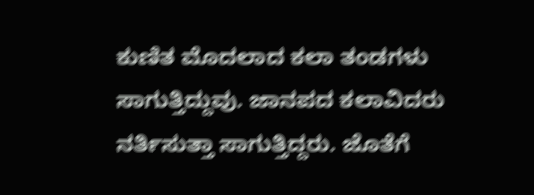ಕುಣಿತ ಮೊದಲಾದ ಕಲಾ ತಂಡಗಳು ಸಾಗುತ್ತಿದ್ದುವು. ಜಾನಪದ ಕಲಾವಿದರು ನರ್ತಿಸುತ್ತಾ ಸಾಗುತ್ತಿದ್ದರು. ಜೊತೆಗೆ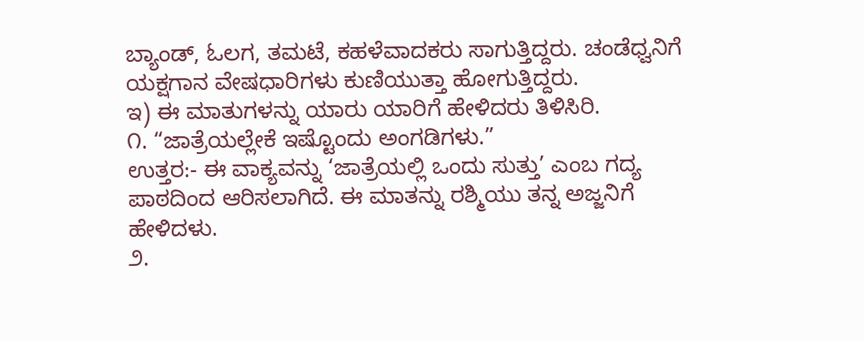ಬ್ಯಾಂಡ್, ಓಲಗ, ತಮಟೆ, ಕಹಳೆವಾದಕರು ಸಾಗುತ್ತಿದ್ದರು. ಚಂಡೆಧ್ವನಿಗೆ ಯಕ್ಷಗಾನ ವೇಷಧಾರಿಗಳು ಕುಣಿಯುತ್ತಾ ಹೋಗುತ್ತಿದ್ದರು.
ಇ) ಈ ಮಾತುಗಳನ್ನು ಯಾರು ಯಾರಿಗೆ ಹೇಳಿದರು ತಿಳಿಸಿರಿ.
೧. “ಜಾತ್ರೆಯಲ್ಲೇಕೆ ಇಷ್ಟೊಂದು ಅಂಗಡಿಗಳು.”
ಉತ್ತರ:- ಈ ವಾಕ್ಯವನ್ನು ‘ಜಾತ್ರೆಯಲ್ಲಿ ಒಂದು ಸುತ್ತು’ ಎಂಬ ಗದ್ಯ ಪಾಠದಿಂದ ಆರಿಸಲಾಗಿದೆ. ಈ ಮಾತನ್ನು ರಶ್ಮಿಯು ತನ್ನ ಅಜ್ಜನಿಗೆ ಹೇಳಿದಳು.
೨.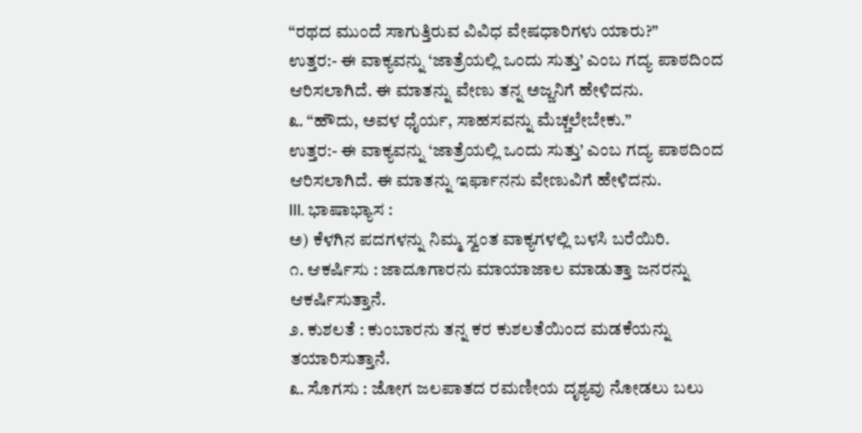“ರಥದ ಮುಂದೆ ಸಾಗುತ್ತಿರುವ ವಿವಿಧ ವೇಷಧಾರಿಗಳು ಯಾರು?”
ಉತ್ತರ:- ಈ ವಾಕ್ಯವನ್ನು ‘ಜಾತ್ರೆಯಲ್ಲಿ ಒಂದು ಸುತ್ತು’ ಎಂಬ ಗದ್ಯ ಪಾಠದಿಂದ ಆರಿಸಲಾಗಿದೆ. ಈ ಮಾತನ್ನು ವೇಣು ತನ್ನ ಅಜ್ಜನಿಗೆ ಹೇಳಿದನು.
೩. “ಹೌದು, ಅವಳ ಧೈರ್ಯ, ಸಾಹಸವನ್ನು ಮೆಚ್ಚಲೇಬೇಕು.”
ಉತ್ತರ:- ಈ ವಾಕ್ಯವನ್ನು ‘ಜಾತ್ರೆಯಲ್ಲಿ ಒಂದು ಸುತ್ತು’ ಎಂಬ ಗದ್ಯ ಪಾಠದಿಂದ ಆರಿಸಲಾಗಿದೆ. ಈ ಮಾತನ್ನು ಇರ್ಫಾನನು ವೇಣುವಿಗೆ ಹೇಳಿದನು.
III. ಭಾಷಾಭ್ಯಾಸ :
ಅ) ಕೆಳಗಿನ ಪದಗಳನ್ನು ನಿಮ್ಮ ಸ್ವಂತ ವಾಕ್ಯಗಳಲ್ಲಿ ಬಳಸಿ ಬರೆಯಿರಿ.
೧. ಆಕರ್ಷಿಸು : ಜಾದೂಗಾರನು ಮಾಯಾಜಾಲ ಮಾಡುತ್ತಾ ಜನರನ್ನು ಆಕರ್ಷಿಸುತ್ತಾನೆ.
೨. ಕುಶಲತೆ : ಕುಂಬಾರನು ತನ್ನ ಕರ ಕುಶಲತೆಯಿಂದ ಮಡಕೆಯನ್ನು ತಯಾರಿಸುತ್ತಾನೆ.
೩. ಸೊಗಸು : ಜೋಗ ಜಲಪಾತದ ರಮಣೀಯ ದೃಶ್ಯವು ನೋಡಲು ಬಲು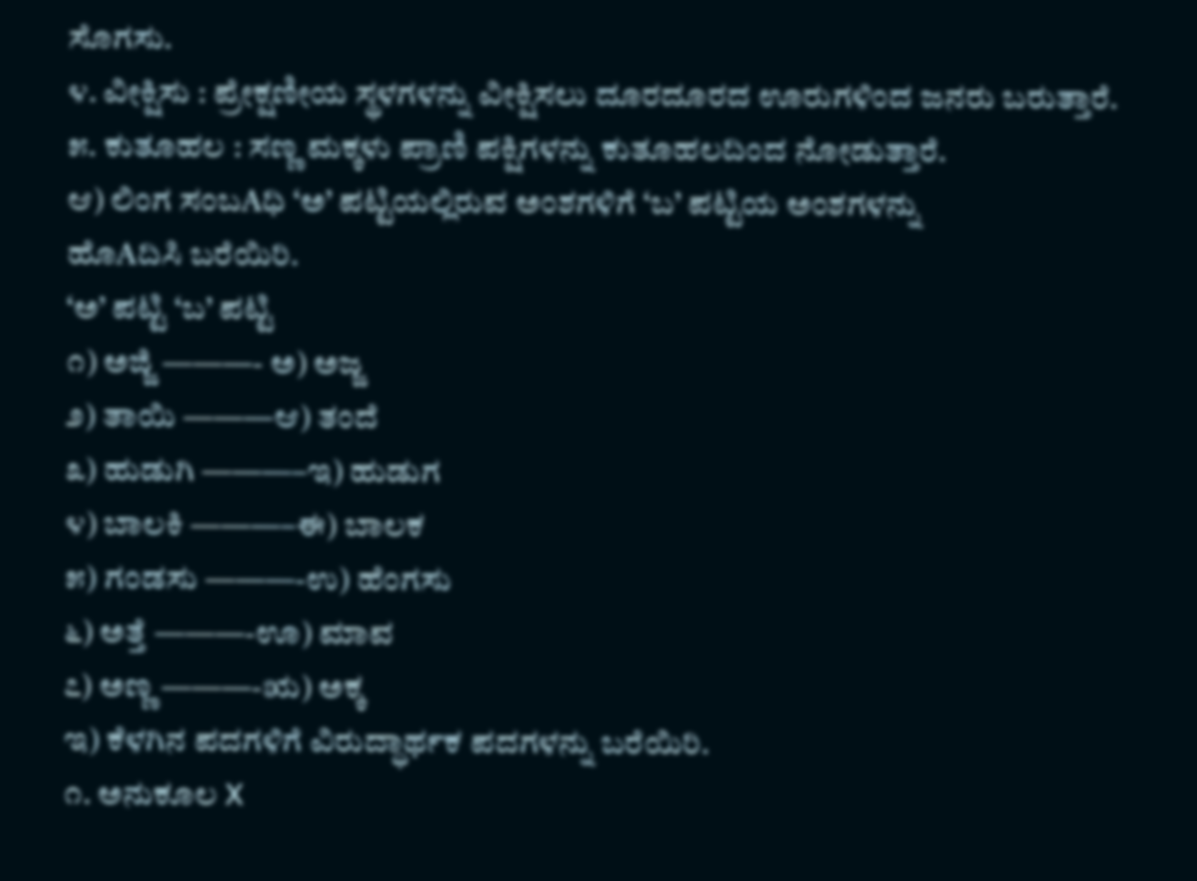ಸೊಗಸು.
೪. ವೀಕ್ಷಿಸು : ಪ್ರೇಕ್ಷಣೀಯ ಸ್ಥಳಗಳನ್ನು ವೀಕ್ಷಿಸಲು ದೂರದೂರದ ಊರುಗಳಿಂದ ಜನರು ಬರುತ್ತಾರೆ.
೫. ಕುತೂಹಲ : ಸಣ್ಣ ಮಕ್ಕಳು ಪ್ರಾಣಿ ಪಕ್ಷಿಗಳನ್ನು ಕುತೂಹಲದಿಂದ ನೋಡುತ್ತಾರೆ.
ಆ) ಲಿಂಗ ಸಂಬAಧಿ ‘ಅ’ ಪಟ್ಟಿಯಲ್ಲಿರುವ ಅಂಶಗಳಿಗೆ ‘ಬ’ ಪಟ್ಟಿಯ ಅಂಶಗಳನ್ನು
ಹೊAದಿಸಿ ಬರೆಯಿರಿ.
‘ಅ’ ಪಟ್ಟಿ ‘ಬ’ ಪಟ್ಟಿ
೧) ಅಜ್ಜಿ ———- ಅ) ಅಜ್ಜ
೨) ತಾಯಿ ———ಆ) ತಂದೆ
೩) ಹುಡುಗಿ ———–ಇ) ಹುಡುಗ
೪) ಬಾಲಕಿ ———–ಈ) ಬಾಲಕ
೫) ಗಂಡಸು ———-ಉ) ಹೆಂಗಸು
೬) ಅತ್ತೆ ———-ಊ) ಮಾವ
೭) ಅಣ್ಣ ———-ಋ) ಅಕ್ಕ
ಇ) ಕೆಳಗಿನ ಪದಗಳಿಗೆ ವಿರುದ್ಧಾರ್ಥಕ ಪದಗಳನ್ನು ಬರೆಯಿರಿ.
೧. ಅನುಕೂಲ X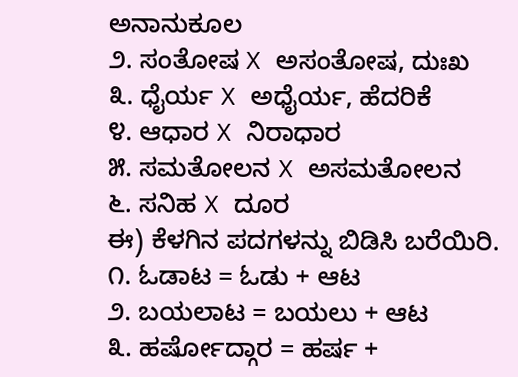ಅನಾನುಕೂಲ
೨. ಸಂತೋಷ X ಅಸಂತೋಷ, ದುಃಖ
೩. ಧೈರ್ಯ X ಅಧೈರ್ಯ, ಹೆದರಿಕೆ
೪. ಆಧಾರ X ನಿರಾಧಾರ
೫. ಸಮತೋಲನ X ಅಸಮತೋಲನ
೬. ಸನಿಹ X ದೂರ
ಈ) ಕೆಳಗಿನ ಪದಗಳನ್ನು ಬಿಡಿಸಿ ಬರೆಯಿರಿ.
೧. ಓಡಾಟ = ಓಡು + ಆಟ
೨. ಬಯಲಾಟ = ಬಯಲು + ಆಟ
೩. ಹರ್ಷೋದ್ಗಾರ = ಹರ್ಷ +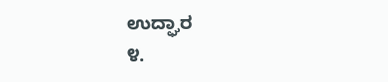ಉದ್ಘಾರ
೪.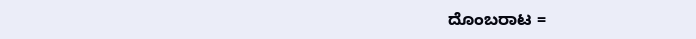ದೊಂಬರಾಟ =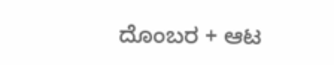ದೊಂಬರ + ಆಟ